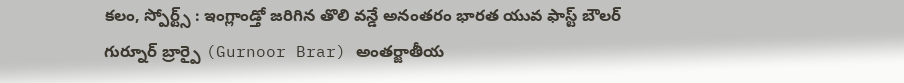కలం, స్పోర్ట్స్ : ఇంగ్లాండ్తో జరిగిన తొలి వన్డే అనంతరం భారత యువ ఫాస్ట్ బౌలర్ గుర్నూర్ బ్రార్పై (Gurnoor Brar) అంతర్జాతీయ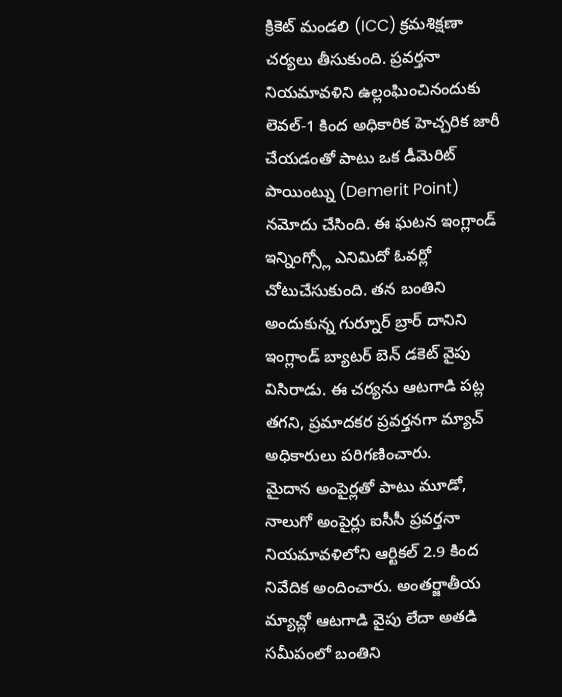క్రికెట్ మండలి (ICC) క్రమశిక్షణా చర్యలు తీసుకుంది. ప్రవర్తనా నియమావళిని ఉల్లంఘించినందుకు లెవల్-1 కింద అధికారిక హెచ్చరిక జారీ చేయడంతో పాటు ఒక డీమెరిట్ పాయింట్ను (Demerit Point) నమోదు చేసింది. ఈ ఘటన ఇంగ్లాండ్ ఇన్నింగ్స్లో ఎనిమిదో ఓవర్లో చోటుచేసుకుంది. తన బంతిని అందుకున్న గుర్నూర్ బ్రార్ దానిని ఇంగ్లాండ్ బ్యాటర్ బెన్ డకెట్ వైపు విసిరాడు. ఈ చర్యను ఆటగాడి పట్ల తగని, ప్రమాదకర ప్రవర్తనగా మ్యాచ్ అధికారులు పరిగణించారు.
మైదాన అంపైర్లతో పాటు మూడో, నాలుగో అంపైర్లు ఐసీసీ ప్రవర్తనా నియమావళిలోని ఆర్టికల్ 2.9 కింద నివేదిక అందించారు. అంతర్జాతీయ మ్యాచ్లో ఆటగాడి వైపు లేదా అతడి సమీపంలో బంతిని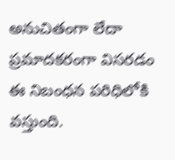అనుచితంగా లేదా ప్రమాదకరంగా విసరడం ఈ నిబంధన పరిధిలోకి వస్తుంది.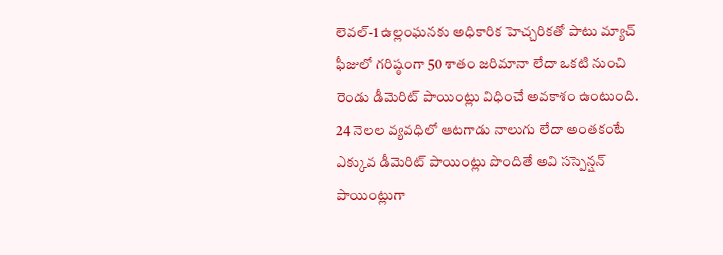లెవల్-1 ఉల్లంఘనకు అధికారిక హెచ్చరికతో పాటు మ్యాచ్ ఫీజులో గరిష్ఠంగా 50 శాతం జరిమానా లేదా ఒకటి నుంచి రెండు డీమెరిట్ పాయింట్లు విధించే అవకాశం ఉంటుంది. 24 నెలల వ్యవధిలో ఆటగాడు నాలుగు లేదా అంతకంటే ఎక్కువ డీమెరిట్ పాయింట్లు పొందితే అవి సస్పెన్షన్ పాయింట్లుగా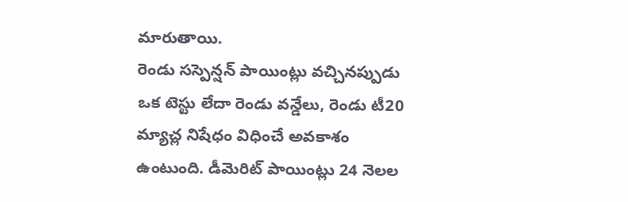మారుతాయి.
రెండు సస్పెన్షన్ పాయింట్లు వచ్చినప్పుడు ఒక టెస్టు లేదా రెండు వన్డేలు, రెండు టీ20 మ్యాచ్ల నిషేధం విధించే అవకాశం ఉంటుంది. డీమెరిట్ పాయింట్లు 24 నెలల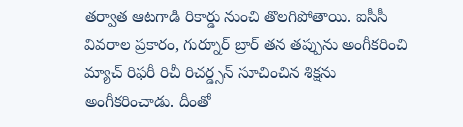తర్వాత ఆటగాడి రికార్డు నుంచి తొలగిపోతాయి. ఐసీసీ వివరాల ప్రకారం, గుర్నూర్ బ్రార్ తన తప్పును అంగీకరించి మ్యాచ్ రిఫరీ రిచీ రిచర్డ్సన్ సూచించిన శిక్షను అంగీకరించాడు. దీంతో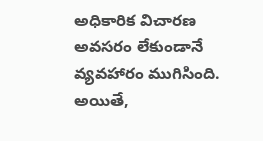అధికారిక విచారణ అవసరం లేకుండానే వ్యవహారం ముగిసింది. అయితే,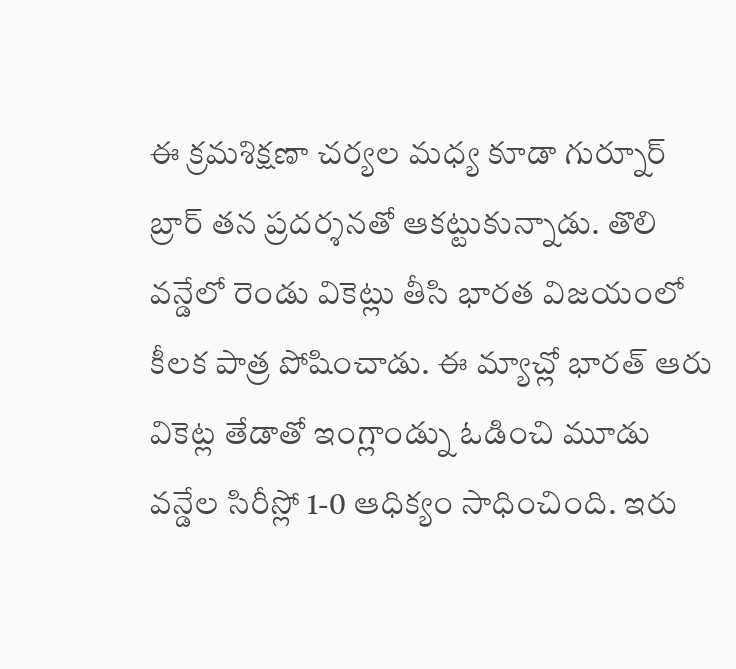ఈ క్రమశిక్షణా చర్యల మధ్య కూడా గుర్నూర్ బ్రార్ తన ప్రదర్శనతో ఆకట్టుకున్నాడు. తొలి వన్డేలో రెండు వికెట్లు తీసి భారత విజయంలో కీలక పాత్ర పోషించాడు. ఈ మ్యాచ్లో భారత్ ఆరు వికెట్ల తేడాతో ఇంగ్లాండ్ను ఓడించి మూడు వన్డేల సిరీస్లో 1-0 ఆధిక్యం సాధించింది. ఇరు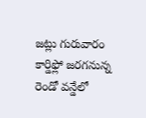జట్లు గురువారం కార్డిఫ్లో జరగనున్న రెండో వన్డేలో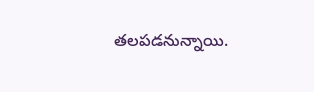తలపడనున్నాయి.